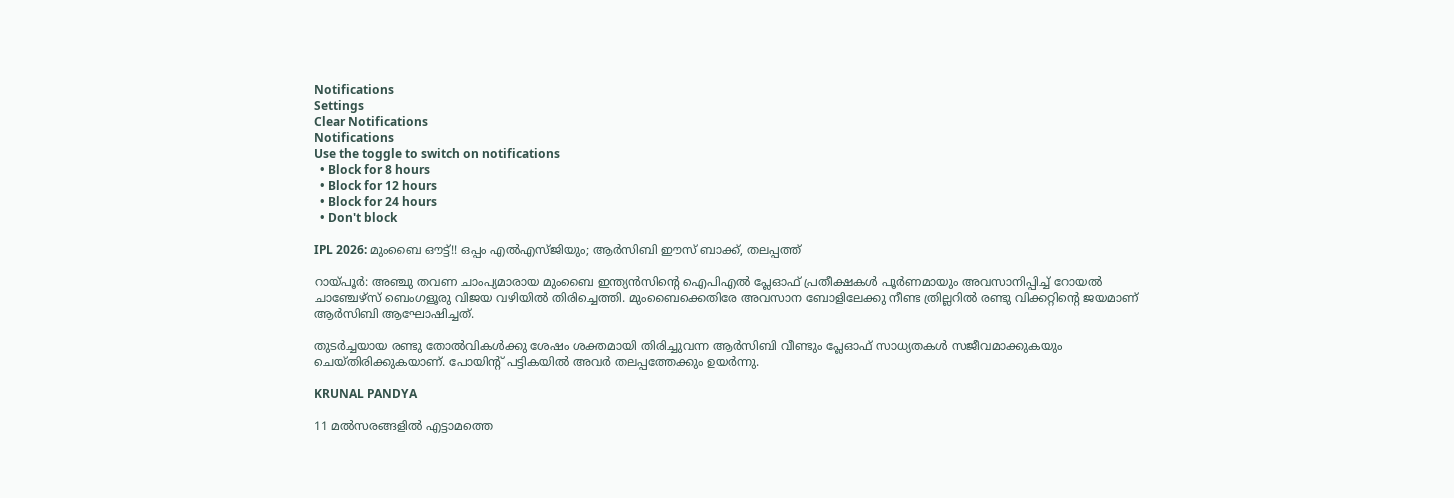Notifications
Settings
Clear Notifications
Notifications
Use the toggle to switch on notifications
  • Block for 8 hours
  • Block for 12 hours
  • Block for 24 hours
  • Don't block

IPL 2026: മുംബൈ ഔട്ട്!! ഒപ്പം എല്‍എസ്ജിയും; ആര്‍സിബി ഈസ് ബാക്ക്, തലപ്പത്ത്

റായ്പൂര്‍: അഞ്ചു തവണ ചാംപ്യമാരായ മുംബൈ ഇന്ത്യന്‍സിന്റെ ഐപിഎല്‍ പ്ലേഓഫ് പ്രതീക്ഷകള്‍ പൂര്‍ണമായും അവസാനിപ്പിച്ച് റോയല്‍ ചാഞ്ചേഴ്‌സ് ബെംഗളൂരു വിജയ വഴിയില്‍ തിരിച്ചെത്തി. മുംബൈക്കെതിരേ അവസാന ബോളിലേക്കു നീണ്ട ത്രില്ലറില്‍ രണ്ടു വിക്കറ്റിന്റെ ജയമാണ് ആര്‍സിബി ആഘോഷിച്ചത്.

തുടര്‍ച്ചയായ രണ്ടു തോല്‍വികള്‍ക്കു ശേഷം ശക്തമായി തിരിച്ചുവന്ന ആര്‍സിബി വീണ്ടും പ്ലേഓഫ് സാധ്യതകള്‍ സജീവമാക്കുകയും ചെയ്തിരിക്കുകയാണ്. പോയിന്റ് പട്ടികയില്‍ അവര്‍ തലപ്പത്തേക്കും ഉയര്‍ന്നു.

KRUNAL PANDYA

11 മല്‍സരങ്ങളില്‍ എട്ടാമത്തെ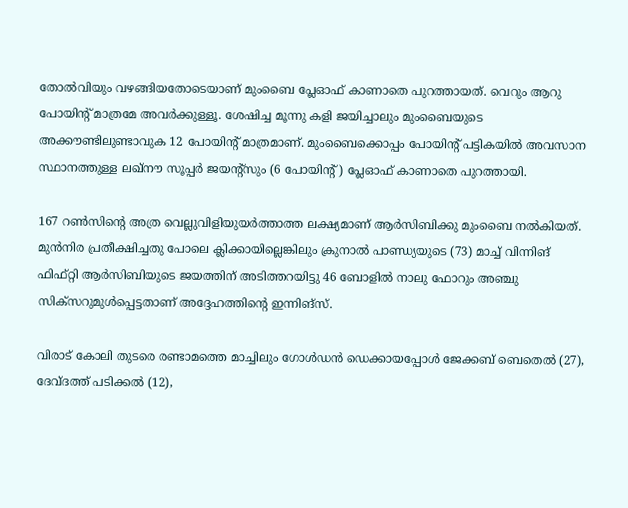തോല്‍വിയും വഴങ്ങിയതോടെയാണ് മുംബൈ പ്ലേഓഫ് കാണാതെ പുറത്തായത്. വെറും ആറു പോയിന്റ് മാത്രമേ അവര്‍ക്കുള്ളൂ. ശേഷിച്ച മൂന്നു കളി ജയിച്ചാലും മുംബൈയുടെ അക്കൗണ്ടിലുണ്ടാവുക 12 പോയിന്റ് മാത്രമാണ്. മുംബൈക്കൊപ്പം പോയിന്റ് പട്ടികയില്‍ അവസാന സ്ഥാനത്തുള്ള ലഖ്‌നൗ സൂപ്പര്‍ ജയന്റ്‌സും (6 പോയിന്റ്) പ്ലേഓഫ് കാണാതെ പുറത്തായി.

167 റണ്‍സിന്റെ അത്ര വെല്ലുവിളിയുയര്‍ത്താത്ത ലക്ഷ്യമാണ് ആര്‍സിബിക്കു മുംബൈ നല്‍കിയത്. മുന്‍നിര പ്രതീക്ഷിച്ചതു പോലെ ക്ലിക്കായില്ലെങ്കിലും ക്രുനാല്‍ പാണ്ഡ്യയുടെ (73) മാച്ച് വിന്നിങ് ഫിഫ്റ്റി ആര്‍സിബിയുടെ ജയത്തിന് അടിത്തറയിട്ടു 46 ബോളില്‍ നാലു ഫോറും അഞ്ചു സിക്‌സറുമുള്‍പ്പെട്ടതാണ് അദ്ദേഹത്തിന്റെ ഇന്നിങ്‌സ്.

വിരാട് കോലി തുടരെ രണ്ടാമത്തെ മാച്ചിലും ഗോള്‍ഡന്‍ ഡെക്കായപ്പോള്‍ ജേക്കബ് ബെതെല്‍ (27), ദേവ്ദത്ത് പടിക്കല്‍ (12),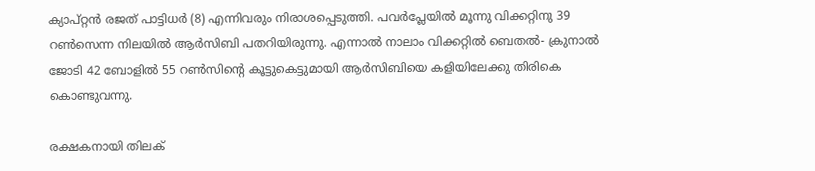ക്യാപ്റ്റന്‍ രജത് പാട്ടിധര്‍ (8) എന്നിവരും നിരാശപ്പെടുത്തി. പവര്‍പ്ലേയില്‍ മൂന്നു വിക്കറ്റിനു 39 റണ്‍സെന്ന നിലയില്‍ ആര്‍സിബി പതറിയിരുന്നു. എന്നാല്‍ നാലാം വിക്കറ്റില്‍ ബെതല്‍- ക്രുനാല്‍ ജോടി 42 ബോളില്‍ 55 റണ്‍സിന്റെ കൂട്ടുകെട്ടുമായി ആര്‍സിബിയെ കളിയിലേക്കു തിരികെ കൊണ്ടുവന്നു.

രക്ഷകനായി തിലക്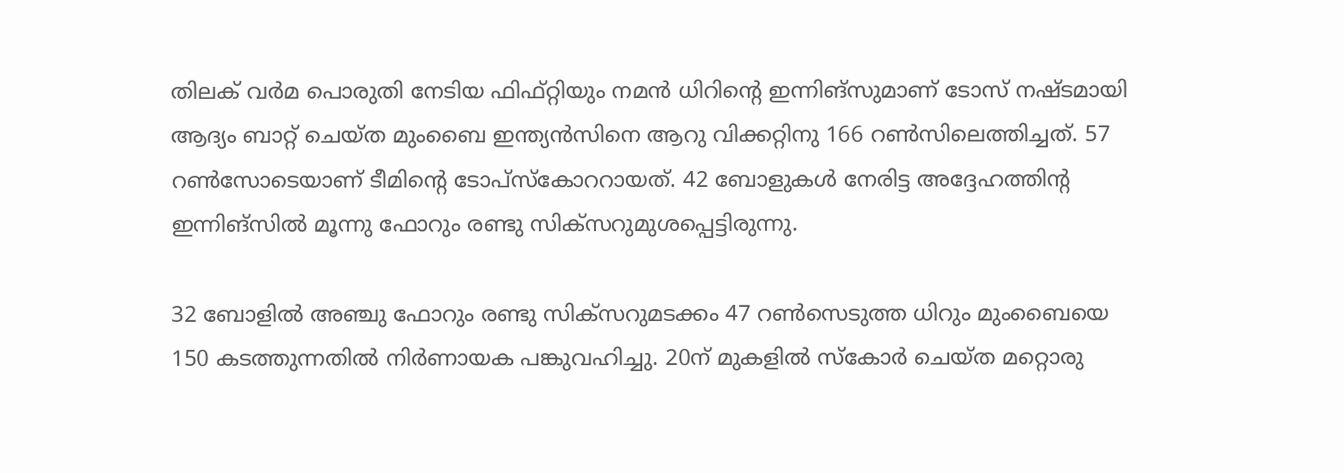തിലക് വര്‍മ പൊരുതി നേടിയ ഫിഫ്റ്റിയും നമന്‍ ധിറിന്റെ ഇന്നിങ്‌സുമാണ് ടോസ് നഷ്ടമായി ആദ്യം ബാറ്റ് ചെയ്ത മുംബൈ ഇന്ത്യന്‍സിനെ ആറു വിക്കറ്റിനു 166 റണ്‍സിലെത്തിച്ചത്. 57 റണ്‍സോടെയാണ് ടീമിന്റെ ടോപ്‌സ്‌കോററായത്. 42 ബോളുകള്‍ നേരിട്ട അദ്ദേഹത്തിന്റ ഇന്നിങ്‌സില്‍ മൂന്നു ഫോറും രണ്ടു സിക്‌സറുമുശപ്പെട്ടിരുന്നു.

32 ബോളില്‍ അഞ്ചു ഫോറും രണ്ടു സിക്‌സറുമടക്കം 47 റണ്‍സെടുത്ത ധിറും മുംബൈയെ 150 കടത്തുന്നതില്‍ നിര്‍ണായക പങ്കുവഹിച്ചു. 20ന് മുകളില്‍ സ്‌കോര്‍ ചെയ്ത മറ്റൊരു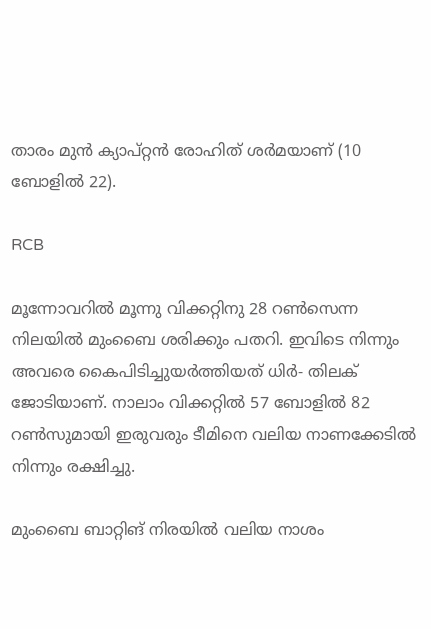താരം മുന്‍ ക്യാപ്റ്റന്‍ രോഹിത് ശര്‍മയാണ് (10 ബോളില്‍ 22).

RCB

മൂന്നോവറില്‍ മൂന്നു വിക്കറ്റിനു 28 റണ്‍സെന്ന നിലയില്‍ മുംബൈ ശരിക്കും പതറി. ഇവിടെ നിന്നും അവരെ കൈപിടിച്ചുയര്‍ത്തിയത് ധിര്‍- തിലക് ജോടിയാണ്. നാലാം വിക്കറ്റില്‍ 57 ബോളില്‍ 82 റണ്‍സുമായി ഇരുവരും ടീമിനെ വലിയ നാണക്കേടില്‍ നിന്നും രക്ഷിച്ചു.

മുംബൈ ബാറ്റിങ് നിരയില്‍ വലിയ നാശം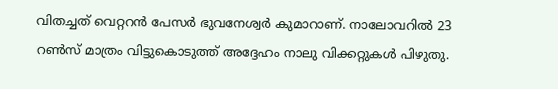വിതച്ചത് വെറ്ററന്‍ പേസര്‍ ഭുവനേശ്വര്‍ കുമാറാണ്. നാലോവറില്‍ 23 റണ്‍സ് മാത്രം വിട്ടുകൊടുത്ത് അദ്ദേഹം നാലു വിക്കറ്റുകള്‍ പിഴുതു.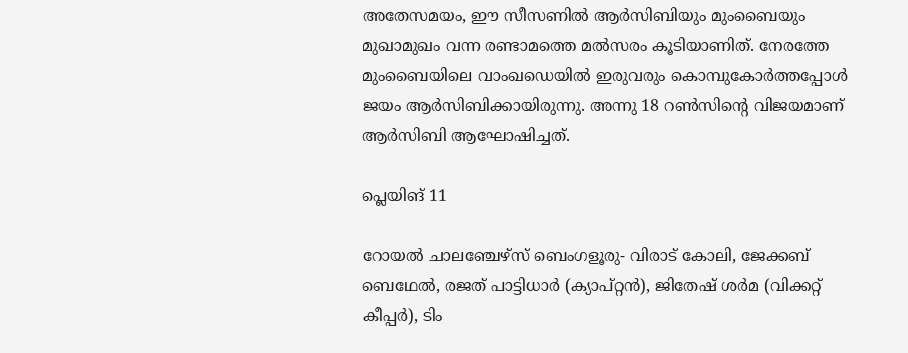അതേസമയം, ഈ സീസണില്‍ ആര്‍സിബിയും മുംബൈയും മുഖാമുഖം വന്ന രണ്ടാമത്തെ മല്‍സരം കൂടിയാണിത്. നേരത്തേ മുംബൈയിലെ വാംഖഡെയില്‍ ഇരുവരും കൊമ്പുകോര്‍ത്തപ്പോള്‍ ജയം ആര്‍സിബിക്കായിരുന്നു. അന്നു 18 റണ്‍സിന്റെ വിജയമാണ് ആര്‍സിബി ആഘോഷിച്ചത്.

പ്ലെയിങ് 11

റോയല്‍ ചാലഞ്ചേഴ്‌സ് ബെംഗളൂരു- വിരാട് കോലി, ജേക്കബ് ബെഥേല്‍, രജത് പാട്ടിധാര്‍ (ക്യാപ്റ്റന്‍), ജിതേഷ് ശര്‍മ (വിക്കറ്റ് കീപ്പര്‍), ടിം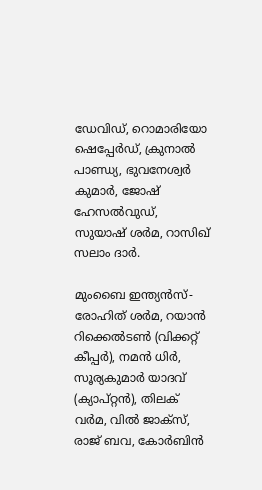ഡേവിഡ്, റൊമാരിയോ ഷെപ്പേര്‍ഡ്, ക്രുനാല്‍ പാണ്ഡ്യ, ഭുവനേശ്വര്‍ കുമാര്‍, ജോഷ് ഹേസല്‍വുഡ്, സുയാഷ് ശര്‍മ, റാസിഖ് സലാം ദാര്‍.

മുംബൈ ഇന്ത്യന്‍സ്- രോഹിത് ശര്‍മ, റയാന്‍ റിക്കെല്‍ടണ്‍ (വിക്കറ്റ് കീപ്പര്‍), നമന്‍ ധിര്‍, സൂര്യകുമാര്‍ യാദവ് (ക്യാപ്റ്റന്‍), തിലക് വര്‍മ, വില്‍ ജാക്‌സ്, രാജ് ബവ, കോര്‍ബിന്‍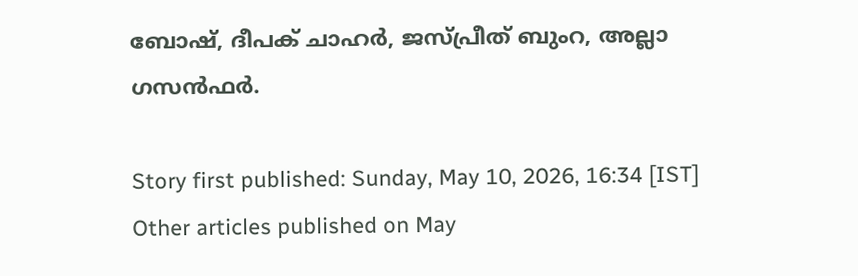ബോഷ്, ദീപക് ചാഹര്‍, ജസ്പ്രീത് ബുംറ, അല്ലാ ഗസന്‍ഫര്‍.

Story first published: Sunday, May 10, 2026, 16:34 [IST]
Other articles published on May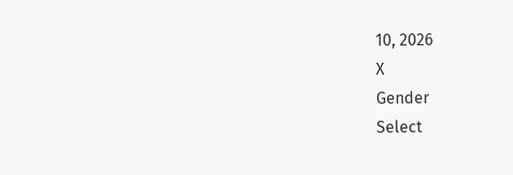10, 2026
X
Gender
Select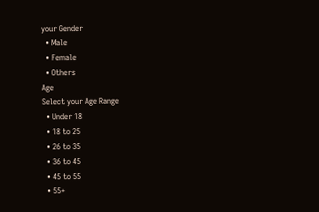your Gender
  • Male
  • Female
  • Others
Age
Select your Age Range
  • Under 18
  • 18 to 25
  • 26 to 35
  • 36 to 45
  • 45 to 55
  • 55+